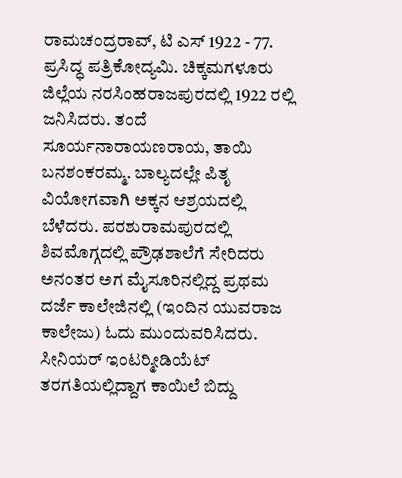ರಾಮಚಂದ್ರರಾವ್, ಟಿ ಎಸ್ 1922 - 77. ಪ್ರಸಿದ್ಧ ಪತ್ರಿಕೋದ್ಯಮಿ. ಚಿಕ್ಕಮಗಳೂರು ಜಿಲ್ಲೆಯ ನರಸಿಂಹರಾಜಪುರದಲ್ಲಿ 1922 ರಲ್ಲಿ ಜನಿಸಿದರು. ತಂದೆ ಸೂರ್ಯನಾರಾಯಣರಾಯ, ತಾಯಿ ಬನಶಂಕರಮ್ಮ. ಬಾಲ್ಯದಲ್ಲೇ ಪಿತೃ ವಿಯೋಗವಾಗಿ ಅಕ್ಕನ ಆಶ್ರಯದಲ್ಲಿ ಬೆಳೆದರು. ಪರಶುರಾಮಪುರದಲ್ಲಿ ಶಿವಮೊಗ್ಗದಲ್ಲಿ ಪ್ರೌಢಶಾಲೆಗೆ ಸೇರಿದರು ಅನಂತರ ಅಗ ಮೈಸೂರಿನಲ್ಲಿದ್ದ ಪ್ರಥಮ ದರ್ಜೆ ಕಾಲೇಜಿನಲ್ಲಿ (ಇಂದಿನ ಯುವರಾಜ ಕಾಲೇಜು) ಓದು ಮುಂದುವರಿಸಿದರು. ಸೀನಿಯರ್ ಇಂಟರ್‍ಮೀಡಿಯೆಟ್ ತರಗತಿಯಲ್ಲಿದ್ದಾಗ ಕಾಯಿಲೆ ಬಿದ್ದು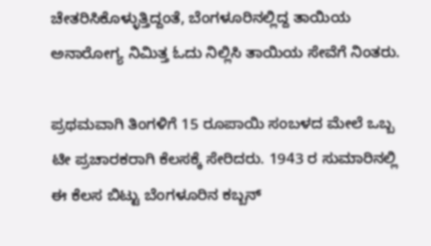ಚೇತರಿಸಿಕೊಳ್ಳುತ್ತಿದ್ದಂತೆ, ಬೆಂಗಳೂರಿನಲ್ಲಿದ್ದ ತಾಯಿಯ ಅನಾರೋಗ್ಯ ನಿಮಿತ್ತ ಓದು ನಿಲ್ಲಿಸಿ ತಾಯಿಯ ಸೇವೆಗೆ ನಿಂತರು.

ಪ್ರಥಮವಾಗಿ ತಿಂಗಳಿಗೆ 15 ರೂಪಾಯಿ ಸಂಬಳದ ಮೇಲೆ ಒಬ್ಬ ಟೀ ಪ್ರಚಾರಕರಾಗಿ ಕೆಲಸಕ್ಕೆ ಸೇರಿದರು. 1943 ರ ಸುಮಾರಿನಲ್ಲಿ ಈ ಕೆಲಸ ಬಿಟ್ಟು ಬೆಂಗಳೂರಿನ ಕಬ್ಬನ್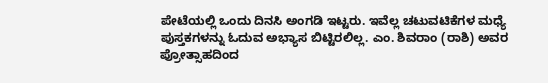ಪೇಟೆಯಲ್ಲಿ ಒಂದು ದಿನಸಿ ಅಂಗಡಿ ಇಟ್ಟರು. ಇವೆಲ್ಲ ಚಟುವಟಿಕೆಗಳ ಮಧ್ಯೆ ಪುಸ್ತಕಗಳನ್ನು ಓದುವ ಅಭ್ಯಾಸ ಬಿಟ್ಟಿರಲಿಲ್ಲ. ಎಂ. ಶಿವರಾಂ (ರಾಶಿ) ಅವರ ಪ್ರೋತ್ಸಾಹದಿಂದ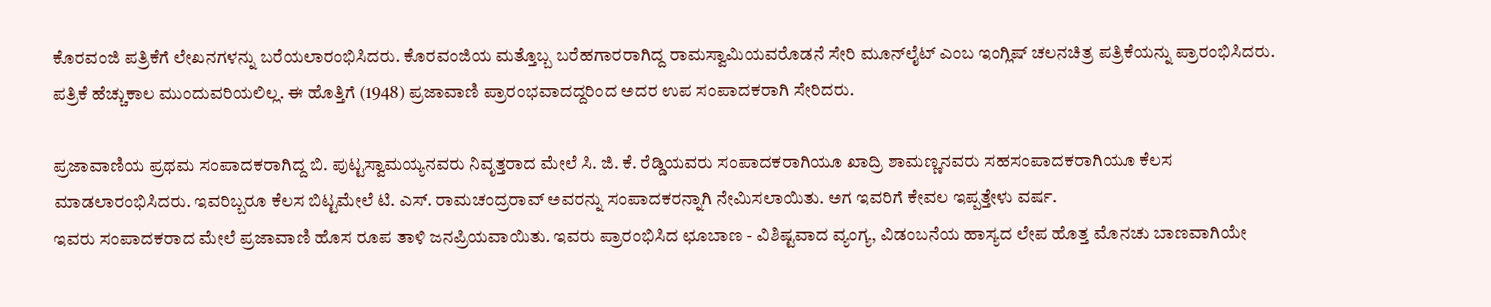ಕೊರವಂಜಿ ಪತ್ರಿಕೆಗೆ ಲೇಖನಗಳನ್ನು ಬರೆಯಲಾರಂಭಿಸಿದರು. ಕೊರವಂಜಿಯ ಮತ್ತೊಬ್ಬ ಬರೆಹಗಾರರಾಗಿದ್ದ ರಾಮಸ್ವಾಮಿಯವರೊಡನೆ ಸೇರಿ ಮೂನ್‍ಲೈಟ್ ಎಂಬ ಇಂಗ್ಲಿಷ್ ಚಲನಚಿತ್ರ ಪತ್ರಿಕೆಯನ್ನು ಪ್ರಾರಂಭಿಸಿದರು. ಪತ್ರಿಕೆ ಹೆಚ್ಚುಕಾಲ ಮುಂದುವರಿಯಲಿಲ್ಲ. ಈ ಹೊತ್ತಿಗೆ (1948) ಪ್ರಜಾವಾಣಿ ಪ್ರಾರಂಭವಾದದ್ದರಿಂದ ಅದರ ಉಪ ಸಂಪಾದಕರಾಗಿ ಸೇರಿದರು.

ಪ್ರಜಾವಾಣಿಯ ಪ್ರಥಮ ಸಂಪಾದಕರಾಗಿದ್ದ ಬಿ. ಪುಟ್ಟಸ್ವಾಮಯ್ಯನವರು ನಿವೃತ್ತರಾದ ಮೇಲೆ ಸಿ. ಜಿ. ಕೆ. ರೆಡ್ಡಿಯವರು ಸಂಪಾದಕರಾಗಿಯೂ ಖಾದ್ರಿ ಶಾಮಣ್ಣನವರು ಸಹಸಂಪಾದಕರಾಗಿಯೂ ಕೆಲಸ ಮಾಡಲಾರಂಭಿಸಿದರು. ಇವರಿಬ್ಬರೂ ಕೆಲಸ ಬಿಟ್ಟಮೇಲೆ ಟಿ. ಎಸ್. ರಾಮಚಂದ್ರರಾವ್ ಅವರನ್ನು ಸಂಪಾದಕರನ್ನಾಗಿ ನೇಮಿಸಲಾಯಿತು. ಅಗ ಇವರಿಗೆ ಕೇವಲ ಇಪ್ಪತ್ತೇಳು ವರ್ಷ.
ಇವರು ಸಂಪಾದಕರಾದ ಮೇಲೆ ಪ್ರಜಾವಾಣಿ ಹೊಸ ರೂಪ ತಾಳಿ ಜನಪ್ರಿಯವಾಯಿತು. ಇವರು ಪ್ರಾರಂಭಿಸಿದ ಛೂಬಾಣ - ವಿಶಿಷ್ಟವಾದ ವ್ಯಂಗ್ಯ, ವಿಡಂಬನೆಯ ಹಾಸ್ಯದ ಲೇಪ ಹೊತ್ತ ಮೊನಚು ಬಾಣವಾಗಿಯೇ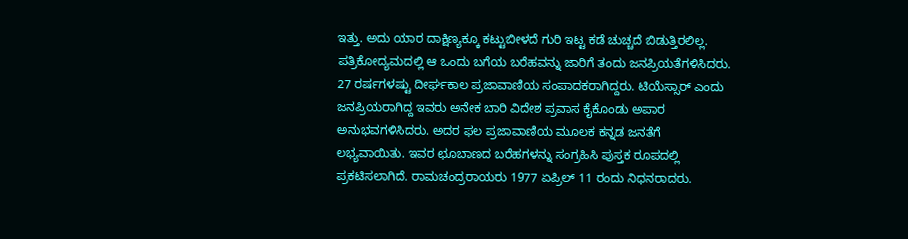ಇತ್ತು. ಅದು ಯಾರ ದಾಕ್ಷಿಣ್ಯಕ್ಕೂ ಕಟ್ಟುಬೀಳದೆ ಗುರಿ ಇಟ್ಟ ಕಡೆ ಚುಚ್ಚದೆ ಬಿಡುತ್ತಿರಲಿಲ್ಲ. ಪತ್ರಿಕೋದ್ಯಮದಲ್ಲಿ ಆ ಒಂದು ಬಗೆಯ ಬರೆಹವನ್ನು ಜಾರಿಗೆ ತಂದು ಜನಪ್ರಿಯತೆಗಳಿಸಿದರು. 27 ರರ್ಷಗಳಷ್ಟು ದೀರ್ಘಕಾಲ ಪ್ರಜಾವಾಣಿಯ ಸಂಪಾದಕರಾಗಿದ್ದರು. ಟಿಯೆಸ್ಸಾರ್ ಎಂದು ಜನಪ್ರಿಯರಾಗಿದ್ದ ಇವರು ಅನೇಕ ಬಾರಿ ವಿದೇಶ ಪ್ರವಾಸ ಕೈಕೊಂಡು ಅಪಾರ ಅನುಭವಗಳಿಸಿದರು. ಅದರ ಫಲ ಪ್ರಜಾವಾಣಿಯ ಮೂಲಕ ಕನ್ನಡ ಜನತೆಗೆ ಲಭ್ಯವಾಯಿತು. ಇವರ ಛೂಬಾಣದ ಬರೆಹಗಳನ್ನು ಸಂಗ್ರಹಿಸಿ ಪುಸ್ತಕ ರೂಪದಲ್ಲಿ ಪ್ರಕಟಿಸಲಾಗಿದೆ. ರಾಮಚಂದ್ರರಾಯರು 1977 ಏಪ್ರಿಲ್ 11 ರಂದು ನಿಧನರಾದರು.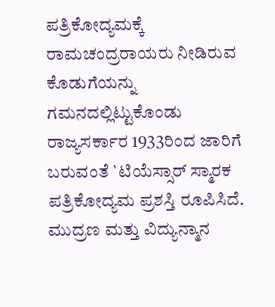ಪತ್ರಿಕೋದ್ಯಮಕ್ಕೆ ರಾಮಚಂದ್ರರಾಯರು ನೀಡಿರುವ ಕೊಡುಗೆಯನ್ನು ಗಮನದಲ್ಲಿಟ್ಟುಕೊಂಡು ರಾಜ್ಯಸರ್ಕಾರ 1933ರಿಂದ ಜಾರಿಗೆ ಬರುವಂತೆ `ಟಿಯೆಸ್ಸಾರ್ ಸ್ಮಾರಕ ಪತ್ರಿಕೋದ್ಯಮ ಪ್ರಶಸ್ತಿ ರೂಪಿಸಿದೆ. ಮುದ್ರಣ ಮತ್ತು ವಿದ್ಯುನ್ಮಾನ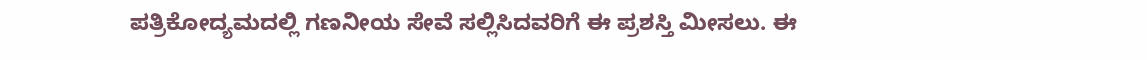ಪತ್ರಿಕೋದ್ಯಮದಲ್ಲಿ ಗಣನೀಯ ಸೇವೆ ಸಲ್ಲಿಸಿದವರಿಗೆ ಈ ಪ್ರಶಸ್ತಿ ಮೀಸಲು. ಈ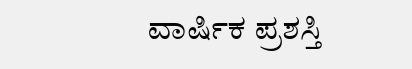ವಾರ್ಷಿಕ ಪ್ರಶಸ್ತಿ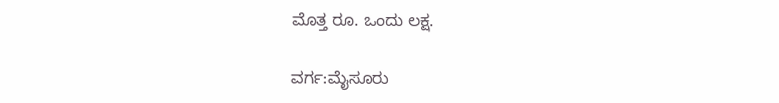ಮೊತ್ತ ರೂ. ಒಂದು ಲಕ್ಷ.

ವರ್ಗ:ಮೈಸೂರು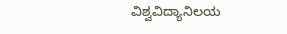ವಿಶ್ವವಿದ್ಯಾನಿಲಯ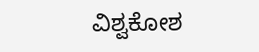ವಿಶ್ವಕೋಶ